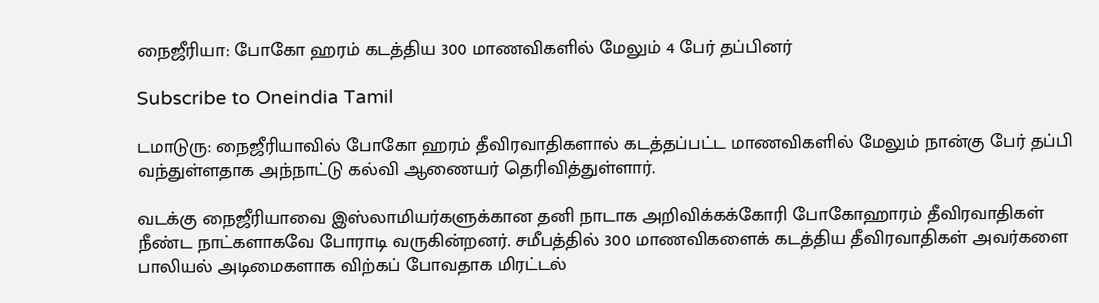நைஜீரியா: போகோ ஹரம் கடத்திய 300 மாணவிகளில் மேலும் 4 பேர் தப்பினர்

Subscribe to Oneindia Tamil

டமாடுரு: நைஜீரியாவில் போகோ ஹரம் தீவிரவாதிகளால் கடத்தப்பட்ட மாணவிகளில் மேலும் நான்கு பேர் தப்பி வந்துள்ளதாக அந்நாட்டு கல்வி ஆணையர் தெரிவித்துள்ளார்.

வடக்கு நைஜீரியாவை இஸ்லாமியர்களுக்கான தனி நாடாக அறிவிக்கக்கோரி போகோஹாரம் தீவிரவாதிகள் நீண்ட நாட்களாகவே போராடி வருகின்றனர். சமீபத்தில் 300 மாணவிகளைக் கடத்திய தீவிரவாதிகள் அவர்களை பாலியல் அடிமைகளாக விற்கப் போவதாக மிரட்டல்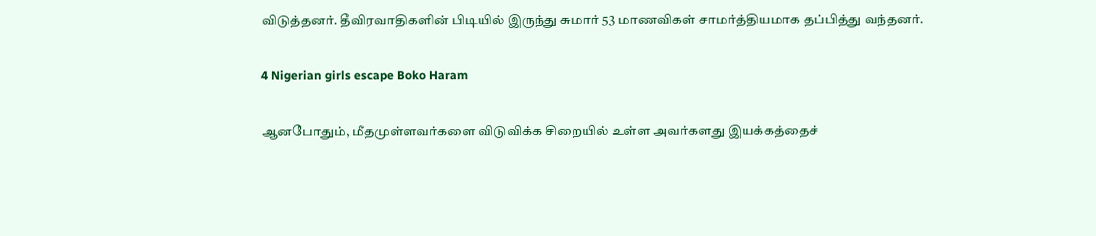விடுத்தனர். தீவிரவாதிகளின் பிடியில் இருந்து சுமார் 53 மாணவிகள் சாமர்த்தியமாக தப்பித்து வந்தனர்.

4 Nigerian girls escape Boko Haram

ஆனபோதும், மீதமுள்ளவர்களை விடுவிக்க சிறையில் உள்ள அவர்களது இயக்கத்தைச்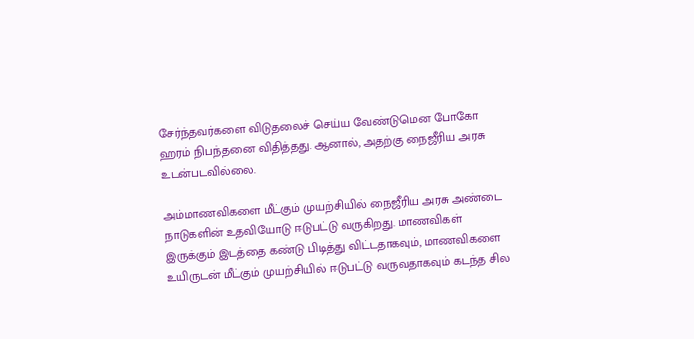சேர்ந்தவர்களை விடுதலைச் செய்ய வேண்டுமென போகோ ஹரம் நிபந்தனை விதித்தது. ஆனால், அதற்கு நைஜீரிய அரசு உடன்படவில்லை.

அம்மாணவிகளை மீட்கும் முயற்சியில் நைஜீரிய அரசு அண்டை நாடுகளின் உதவியோடு ஈடுபட்டு வருகிறது. மாணவிகள் இருக்கும் இடத்தை கண்டு பிடித்து விட்டதாகவும், மாணவிகளை உயிருடன் மீட்கும் முயற்சியில் ஈடுபட்டு வருவதாகவும் கடந்த சில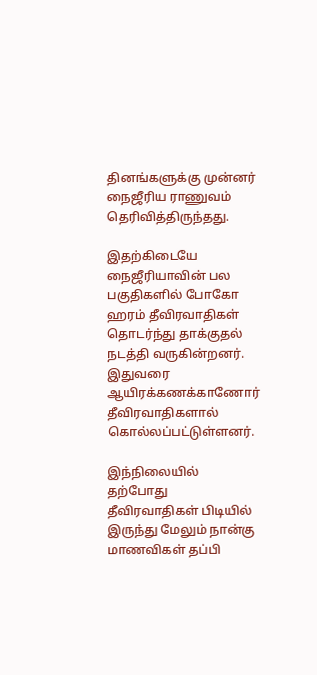தினங்களுக்கு முன்னர் நைஜீரிய ராணுவம் தெரிவித்திருந்தது.

இதற்கிடையே நைஜீரியாவின் பல பகுதிகளில் போகோ ஹரம் தீவிரவாதிகள் தொடர்ந்து தாக்குதல் நடத்தி வருகின்றனர். இதுவரை ஆயிரக்கணக்காணோர் தீவிரவாதிகளால் கொல்லப்பட்டுள்ளனர்.

இந்நிலையில் தற்போது தீவிரவாதிகள் பிடியில் இருந்து மேலும் நான்கு மாணவிகள் தப்பி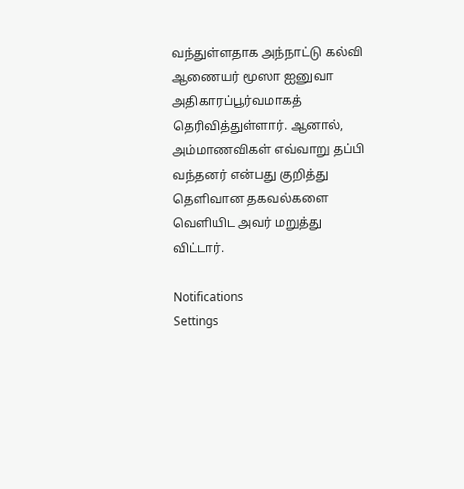வந்துள்ளதாக அந்நாட்டு கல்வி ஆணையர் மூஸா ஐனுவா அதிகாரப்பூர்வமாகத் தெரிவித்துள்ளார். ஆனால், அம்மாணவிகள் எவ்வாறு தப்பி வந்தனர் என்பது குறித்து தெளிவான தகவல்களை வெளியிட அவர் மறுத்து விட்டார்.

Notifications
Settings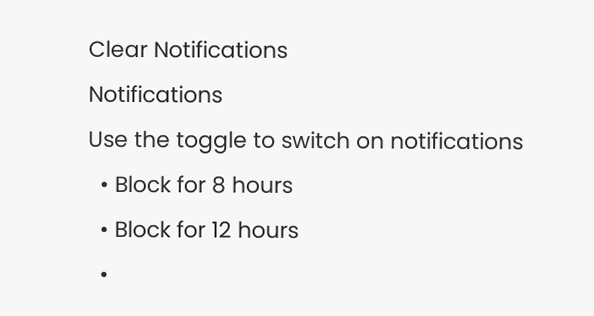Clear Notifications
Notifications
Use the toggle to switch on notifications
  • Block for 8 hours
  • Block for 12 hours
  •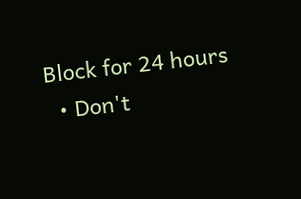Block for 24 hours
  • Don't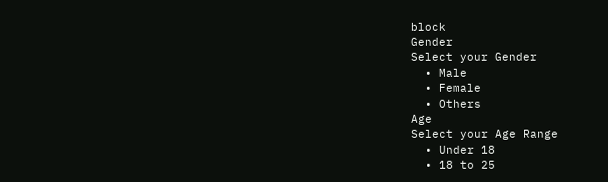block
Gender
Select your Gender
  • Male
  • Female
  • Others
Age
Select your Age Range
  • Under 18
  • 18 to 25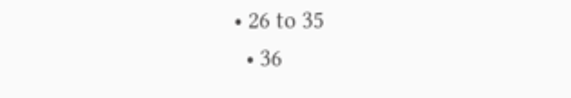• 26 to 35
  • 36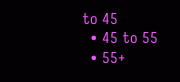to 45
  • 45 to 55
  • 55+